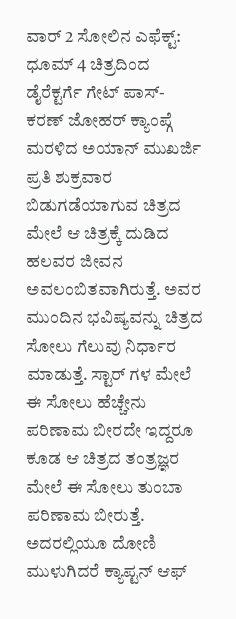ವಾರ್ 2 ಸೋಲಿನ ಎಫೆಕ್ಟ್: ಧೂಮ್ 4 ಚಿತ್ರದಿಂದ ಡೈರೆಕ್ಟರ್ಗೆ ಗೇಟ್ ಪಾಸ್- ಕರಣ್ ಜೋಹರ್ ಕ್ಯಾಂಪ್ಗೆ ಮರಳಿದ ಅಯಾನ್ ಮುಖರ್ಜಿ
ಪ್ರತಿ ಶುಕ್ರವಾರ ಬಿಡುಗಡೆಯಾಗುವ ಚಿತ್ರದ ಮೇಲೆ ಆ ಚಿತ್ರಕ್ಕೆ ದುಡಿದ ಹಲವರ ಜೀವನ ಅವಲಂಬಿತವಾಗಿರುತ್ತೆ. ಅವರ ಮುಂದಿನ ಭವಿಷ್ಯವನ್ನು ಚಿತ್ರದ ಸೋಲು ಗೆಲುವು ನಿರ್ಧಾರ ಮಾಡುತ್ತೆ. ಸ್ಟಾರ್ ಗಳ ಮೇಲೆ ಈ ಸೋಲು ಹೆಚ್ಚೇನು ಪರಿಣಾಮ ಬೀರದೇ ಇದ್ದರೂ ಕೂಡ ಆ ಚಿತ್ರದ ತಂತ್ರಜ್ಞರ ಮೇಲೆ ಈ ಸೋಲು ತುಂಬಾ ಪರಿಣಾಮ ಬೀರುತ್ತೆ.
ಅದರಲ್ಲಿಯೂ ದೋಣಿ ಮುಳುಗಿದರೆ ಕ್ಯಾಪ್ಟನ್ ಆಫ್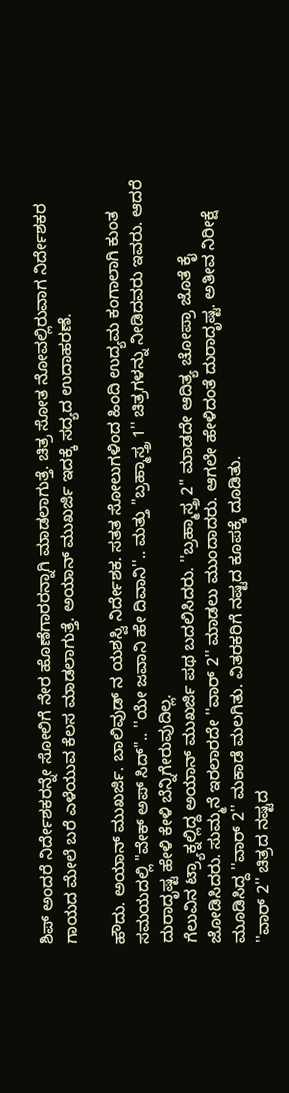ಶಿಪ್ ಅಂದರೆ ನಿರ್ದೇಶಕರನ್ನೇ ಸೋಲಿಗೆ ನೇರ ಹೊಣೆಗಾರರನ್ನಾಗಿ ಮಾಡಲಾಗುತ್ತೆ. ಚಿತ್ರ ಸೋತ ನೋವಲ್ಲಿರುವಾಗ ನಿರ್ದೇಶಕರ ಗಾಯದ ಮೇಲೆ ಬರೆ ಎಳೆಯುವ ಕೆಲಸ ಮಾಡಲಾಗುತ್ತೆ. ಅಯಾನ್ ಮುಖರ್ಜಿ ಇದಕ್ಕೆ ಸದ್ಯದ ಉದಾಹರಣೆ.

ಹೌದು. ಅಯಾನ್ ಮುಖರ್ಜಿ. ಬಾಲಿವುಡ್ ನ ಯಶಸ್ವಿ ನಿರ್ದೇಶಕ. ಸತತ ಸೋಲುಗಳಿಂದ ಹಿಂದಿ ಉದ್ಯಮ ಕಂಗಾಲಾಗಿ ಕುಂತ ಸಮಯದಲ್ಲಿ "ವೇಕ್ ಅಪ್ ಸಿದ್".. ''ಯೇ ಜವಾನಿ ಹೇ ದಿವಾನಿ''.. ಮತ್ತು ''ಬ್ರಹ್ಮಾಸ್ತ್ರ 1'' ಚಿತ್ರಗಳನ್ನು ನೀಡಿದವರು ಇವರು. ಆದರೆ ದುರಾದೃಷ್ಟ ಹೇಳಿ ಕೇಳಿ ಬೆನ್ನಿಗೇರುವುದಿಲ್ಲ.
ಗೆಲುವಿನ ಟ್ರ್ಯಾಕ್ನಲ್ಲಿದ್ದ ಅಯಾನ್ ಮುಖರ್ಜಿ ಪಥ ಬದಲಿಸಿದರು. ''ಬ್ರಹ್ಮಾಸ್ತ್ರ 2'' ಮಾಡದೇ ಆದಿತ್ಯ ಚೋಪ್ರಾ ಜೊತೆ ಕೈ ಜೋಡಿಸಿದರು. ಸುಮ್ಮನೆ ಇರಲಾರದೇ ''ವಾರ್ 2'' ಮಾಡಲು ಮುಂದಾದರು. ಆಗಲೇ ಹೇಳಿದಂತೆ ದುರಾದೃಷ್ಟ. ಅತೀವ ನಿರೀಕ್ಷೆ ಮೂಡಿಸಿದ್ದ ''ವಾರ್ 2'' ಮಕಾಡೆ ಮಲಗಿತು. ವಿತರಕರಿಗೆ ನಷ್ಟದ ಕೂಪಕ್ಕೆ ದೂಡಿತು.
''ವಾರ್ 2'' ಚಿತ್ರದ ನಷ್ಟದ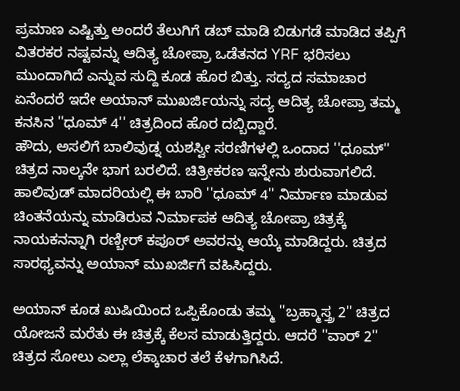ಪ್ರಮಾಣ ಎಷ್ಟಿತ್ತು ಅಂದರೆ ತೆಲುಗಿಗೆ ಡಬ್ ಮಾಡಿ ಬಿಡುಗಡೆ ಮಾಡಿದ ತಪ್ಪಿಗೆ ವಿತರಕರ ನಷ್ಟವನ್ನು ಆದಿತ್ಯ ಚೋಪ್ರಾ ಒಡೆತನದ YRF ಭರಿಸಲು ಮುಂದಾಗಿದೆ ಎನ್ನುವ ಸುದ್ದಿ ಕೂಡ ಹೊರ ಬಿತ್ತು. ಸದ್ಯದ ಸಮಾಚಾರ ಏನೆಂದರೆ ಇದೇ ಅಯಾನ್ ಮುಖರ್ಜಿಯನ್ನು ಸದ್ಯ ಆದಿತ್ಯ ಚೋಪ್ರಾ ತಮ್ಮ ಕನಸಿನ ''ಧೂಮ್ 4'' ಚಿತ್ರದಿಂದ ಹೊರ ದಬ್ಬಿದ್ದಾರೆ.
ಹೌದು, ಅಸಲಿಗೆ ಬಾಲಿವುಡ್ನ ಯಶಸ್ವೀ ಸರಣಿಗಳಲ್ಲಿ ಒಂದಾದ ''ಧೂಮ್'' ಚಿತ್ರದ ನಾಲ್ಕನೇ ಭಾಗ ಬರಲಿದೆ. ಚಿತ್ರೀಕರಣ ಇನ್ನೇನು ಶುರುವಾಗಲಿದೆ. ಹಾಲಿವುಡ್ ಮಾದರಿಯಲ್ಲಿ ಈ ಬಾರಿ ''ಧೂಮ್ 4'' ನಿರ್ಮಾಣ ಮಾಡುವ ಚಿಂತನೆಯನ್ನು ಮಾಡಿರುವ ನಿರ್ಮಾಪಕ ಆದಿತ್ಯ ಚೋಪ್ರಾ ಚಿತ್ರಕ್ಕೆ ನಾಯಕನನ್ನಾಗಿ ರಣ್ಬೀರ್ ಕಪೂರ್ ಅವರನ್ನು ಆಯ್ಕೆ ಮಾಡಿದ್ದರು. ಚಿತ್ರದ ಸಾರಥ್ಯವನ್ನು ಅಯಾನ್ ಮುಖರ್ಜಿಗೆ ವಹಿಸಿದ್ದರು.

ಅಯಾನ್ ಕೂಡ ಖುಷಿಯಿಂದ ಒಪ್ಪಿಕೊಂಡು ತಮ್ಮ ''ಬ್ರಹ್ಮಾಸ್ತ್ರ 2'' ಚಿತ್ರದ ಯೋಜನೆ ಮರೆತು ಈ ಚಿತ್ರಕ್ಕೆ ಕೆಲಸ ಮಾಡುತ್ತಿದ್ದರು. ಆದರೆ ''ವಾರ್ 2'' ಚಿತ್ರದ ಸೋಲು ಎಲ್ಲಾ ಲೆಕ್ಕಾಚಾರ ತಲೆ ಕೆಳಗಾಗಿಸಿದೆ.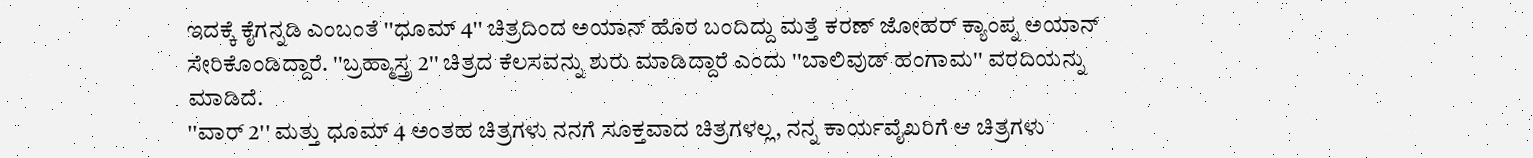ಇದಕ್ಕೆ ಕೈಗನ್ನಡಿ ಎಂಬಂತೆ ''ಧೂಮ್ 4'' ಚಿತ್ರದಿಂದ ಅಯಾನ್ ಹೊರ ಬಂದಿದ್ದು ಮತ್ತೆ ಕರಣ್ ಜೋಹರ್ ಕ್ಯಾಂಪ್ನ ಅಯಾನ್ ಸೇರಿಕೊಂಡಿದ್ದಾರೆ. ''ಬ್ರಹ್ಮಾಸ್ತ್ರ 2'' ಚಿತ್ರದ ಕೆಲಸವನ್ನು ಶುರು ಮಾಡಿದ್ದಾರೆ ಎಂದು ''ಬಾಲಿವುಡ್ ಹಂಗಾಮ'' ವರದಿಯನ್ನು ಮಾಡಿದೆ.
''ವಾರ್ 2'' ಮತ್ತು ಧೂಮ್ 4 ಅಂತಹ ಚಿತ್ರಗಳು ನನಗೆ ಸೂಕ್ತವಾದ ಚಿತ್ರಗಳಲ್ಲ, ನನ್ನ ಕಾರ್ಯವೈಖರಿಗೆ ಆ ಚಿತ್ರಗಳು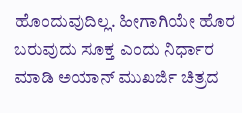ಹೊಂದುವುದಿಲ್ಲ. ಹೀಗಾಗಿಯೇ ಹೊರ ಬರುವುದು ಸೂಕ್ತ ಎಂದು ನಿರ್ಧಾರ ಮಾಡಿ ಅಯಾನ್ ಮುಖರ್ಜಿ ಚಿತ್ರದ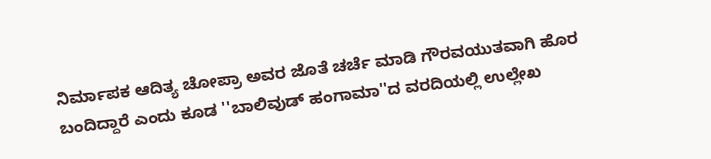ನಿರ್ಮಾಪಕ ಆದಿತ್ಯ ಚೋಪ್ರಾ ಅವರ ಜೊತೆ ಚರ್ಚೆ ಮಾಡಿ ಗೌರವಯುತವಾಗಿ ಹೊರ ಬಂದಿದ್ದಾರೆ ಎಂದು ಕೂಡ ''ಬಾಲಿವುಡ್ ಹಂಗಾಮಾ''ದ ವರದಿಯಲ್ಲಿ ಉಲ್ಲೇಖ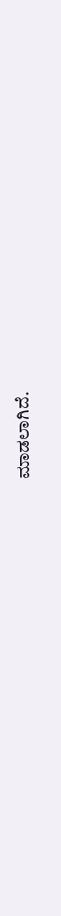ಮಾಡಲಾಗಿದೆ.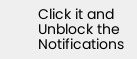Click it and Unblock the Notifications